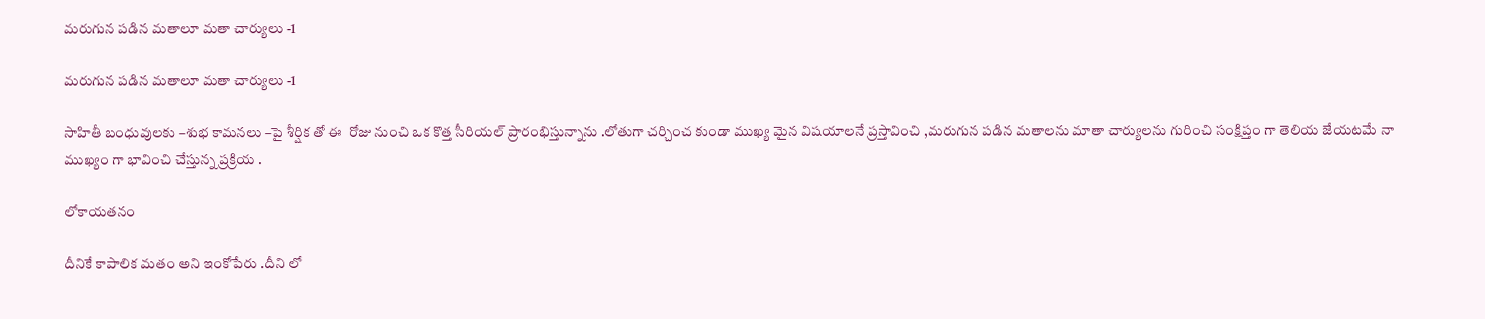మరుగున పడిన మతాలూ మతా చార్యులు -1

మరుగున పడిన మతాలూ మతా చార్యులు -1

సాహితీ బంధువులకు –శుభ కామనలు –పై శీర్షిక తో ఈ  రోజు నుంచి ఒక కొత్త సీరియల్ ప్రారంభిస్తున్నాను .లోతుగా చర్చించ కుండా ముఖ్య మైన విషయాలనే ప్రస్తావించి ,మరుగున పడిన మతాలను మాతా చార్యులను గురించి సంక్షిప్తం గా తెలియ జేయటమే నా ముఖ్యం గా భావించి చేస్తున్న ప్రక్రియ .

లోకాయతనం

దీనికే కాపాలిక మతం అని ఇంకోపేరు .దీని లో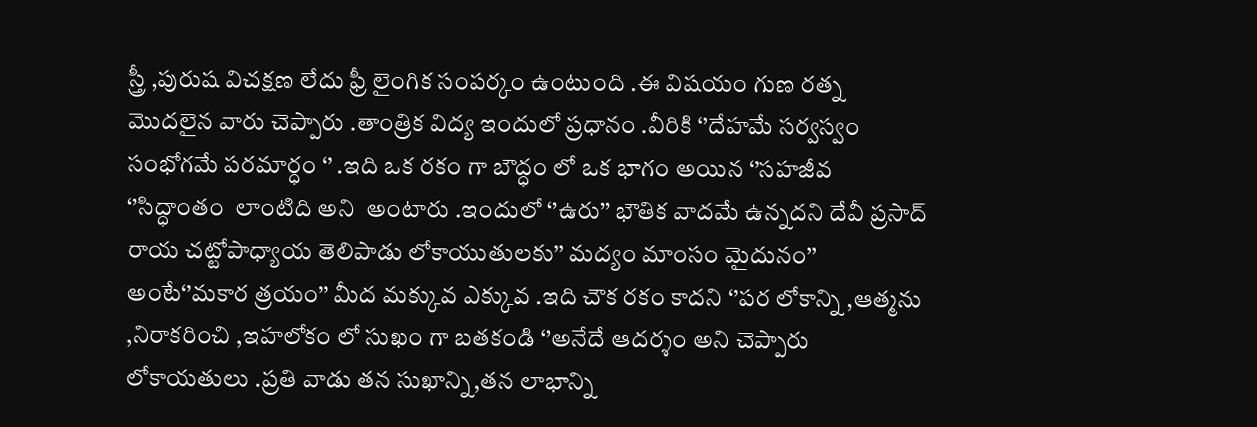స్త్రీ ,పురుష విచక్షణ లేదు ఫ్రీ లైంగిక సంపర్కం ఉంటుంది .ఈ విషయం గుణ రత్న మొదలైన వారు చెప్పారు .తాంత్రిక విద్య ఇందులో ప్రధానం .వీరికి ‘’దేహమే సర్వస్వం సంభోగమే పరమార్ధం ‘’ .ఇది ఒక రకం గా బౌద్ధం లో ఒక భాగం అయిన ‘’సహజీవ ‘’సిద్ధాంతం  లాంటిది అని  అంటారు .ఇందులో ‘’ఉరు’’ భౌతిక వాదమే ఉన్నదని దేవీ ప్రసాద్ రాయ చట్టోపాధ్యాయ తెలిపాడు లోకాయుతులకు’’ మద్యం మాంసం మైదునం’’ అంటే‘’మకార త్రయం’’ మీద మక్కువ ఎక్కువ .ఇది చౌక రకం కాదని ‘’పర లోకాన్ని ,ఆత్మను ,నిరాకరించి ,ఇహలోకం లో సుఖం గా బతకండి ‘’అనేదే ఆదర్శం అని చెప్పారు లోకాయతులు .ప్రతి వాడు తన సుఖాన్ని,తన లాభాన్ని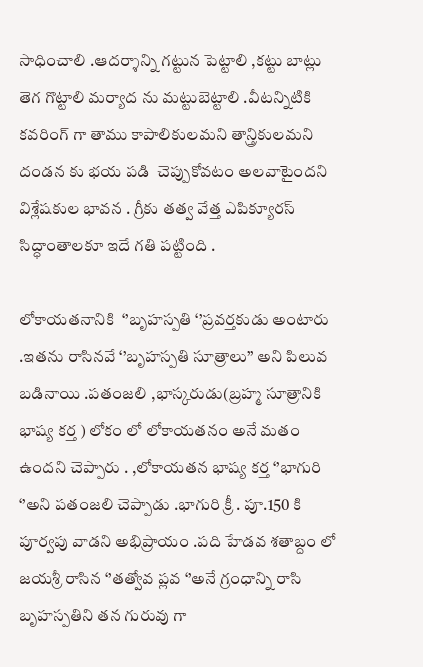సాధించాలి .ఆదర్శాన్ని గట్టున పెట్టాలి ,కట్టు బాట్లు తెగ గొట్టాలి మర్యాద ను మట్టుబెట్టాలి .వీటన్నిటికి కవరింగ్ గా తాము కాపాలికులమని తాన్త్రికులమని  దండన కు భయ పడి  చెప్పుకోవటం అలవాటైందని విశ్లేషకుల భావన . గ్రీకు తత్వ వేత్త ఎపిక్యూరస్ సిద్ధాంతాలకూ ఇదే గతి పట్టింది .

లోకాయతనానికి  ‘’బృహస్పతి ‘’ప్రవర్తకుడు అంటారు .ఇతను రాసినవే ‘’బృహస్పతి సూత్రాలు’’ అని పిలువ బడినాయి .పతంజలి ,భాస్కరుడు(బ్రహ్మ సూత్రానికి భాష్య కర్త ) లోకం లో లోకాయతనం అనే మతం ఉందని చెప్పారు . ,లోకాయతన భాష్య కర్త ‘’భాగురి ‘’అని పతంజలి చెప్పాడు .భాగురి క్రీ . పూ.150 కి పూర్వపు వాడని అభిప్రాయం .పది హేడవ శతాబ్దం లో జయశ్రీ రాసిన ‘’తత్వోవ ప్లవ ‘’అనే గ్రంధాన్ని రాసి బృహస్పతిని తన గురువు గా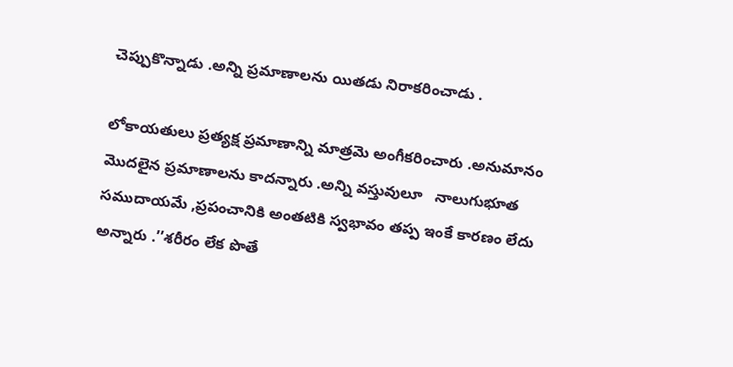చెప్పుకొన్నాడు .అన్ని ప్రమాణాలను యితడు నిరాకరించాడు .

లోకాయతులు ప్రత్యక్ష ప్రమాణాన్ని మాత్రమె అంగీకరించారు .అనుమానం మొదలైన ప్రమాణాలను కాదన్నారు .అన్ని వస్తువులూ   నాలుగుభూత సముదాయమే ,ప్రపంచానికి అంతటికి స్వభావం తప్ప ఇంకే కారణం లేదు అన్నారు .’’శరీరం లేక పొతే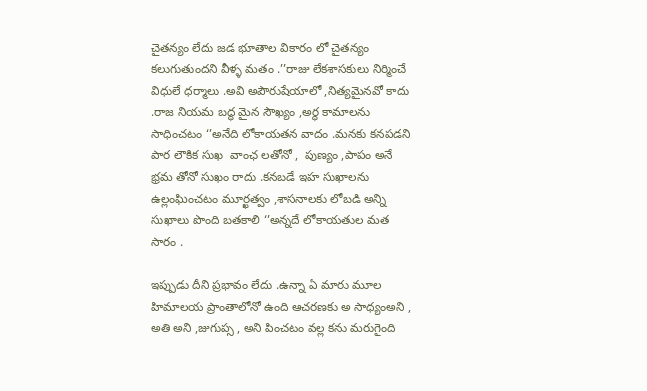చైతన్యం లేదు జడ భూతాల వికారం లో చైతన్యం కలుగుతుందని వీళ్ళ మతం .’’రాజు లేకశాసకులు నిర్మించే విధులే ధర్మాలు .అవి అపౌరుషేయాలో ,నిత్యమైనవో కాదు .రాజ నియమ బద్ధ మైన సౌఖ్యం ,అర్ధ కామాలను సాధించటం ‘’అనేది లోకాయతన వాదం .మనకు కనపడని పార లౌకిక సుఖ  వాంఛ లతోనో ,  పుణ్యం ,పాపం అనే భ్రమ తోనో సుఖం రాదు .కనబడే ఇహ సుఖాలను ఉల్లంఘించటం మూర్ఖత్వం ,శాసనాలకు లోబడి అన్ని సుఖాలు పొంది బతకాలి ‘’అన్నదే లోకాయతుల మత సారం .

ఇప్పుడు దీని ప్రభావం లేదు .ఉన్నా ఏ మారు మూల హిమాలయ ప్రాంతాలోనో ఉంది ఆచరణకు అ సాధ్యంఅని , అతి అని ,జుగుప్స , అని పించటం వల్ల కను మరుగైంది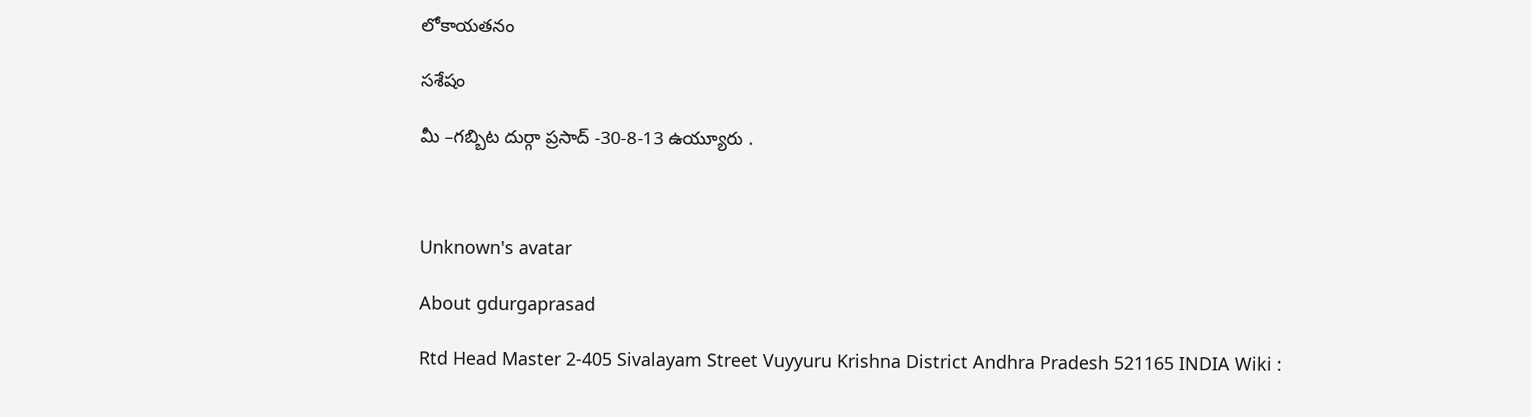లోకాయతనం

సశేషం

మీ –గబ్బిట దుర్గా ప్రసాద్ -30-8-13 ఉయ్యూరు .



Unknown's avatar

About gdurgaprasad

Rtd Head Master 2-405 Sivalayam Street Vuyyuru Krishna District Andhra Pradesh 521165 INDIA Wiki :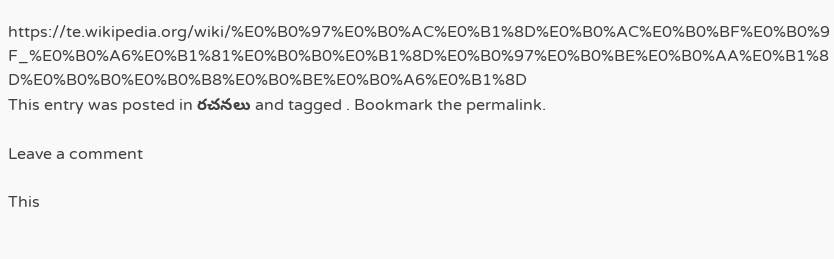https://te.wikipedia.org/wiki/%E0%B0%97%E0%B0%AC%E0%B1%8D%E0%B0%AC%E0%B0%BF%E0%B0%9F_%E0%B0%A6%E0%B1%81%E0%B0%B0%E0%B1%8D%E0%B0%97%E0%B0%BE%E0%B0%AA%E0%B1%8D%E0%B0%B0%E0%B0%B8%E0%B0%BE%E0%B0%A6%E0%B1%8D
This entry was posted in రచనలు and tagged . Bookmark the permalink.

Leave a comment

This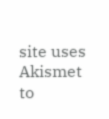site uses Akismet to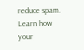reduce spam. Learn how your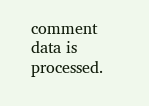comment data is processed.